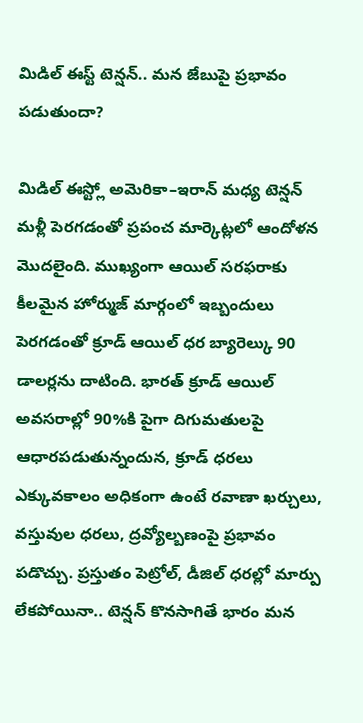మిడిల్ ఈస్ట్ టెన్షన్.. మన జేబుపై ప్రభావం పడుతుందా?

మిడిల్ ఈస్ట్లో అమెరికా–ఇరాన్ మధ్య టెన్షన్ మళ్లీ పెరగడంతో ప్రపంచ మార్కెట్లలో ఆందోళన మొదలైంది. ముఖ్యంగా ఆయిల్ సరఫరాకు కీలమైన హోర్ముజ్ మార్గంలో ఇబ్బందులు పెరగడంతో క్రూడ్ ఆయిల్ ధర బ్యారెల్కు 90 డాలర్లను దాటింది. భారత్ క్రూడ్ ఆయిల్ అవసరాల్లో 90%కి పైగా దిగుమతులపై ఆధారపడుతున్నందున, క్రూడ్ ధరలు ఎక్కువకాలం అధికంగా ఉంటే రవాణా ఖర్చులు, వస్తువుల ధరలు, ద్రవ్యోల్బణంపై ప్రభావం పడొచ్చు. ప్రస్తుతం పెట్రోల్, డీజిల్ ధరల్లో మార్పు లేకపోయినా.. టెన్షన్ కొనసాగితే భారం మన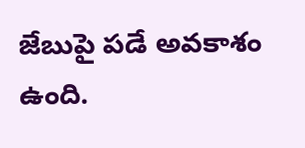జేబుపై పడే అవకాశం ఉంది.